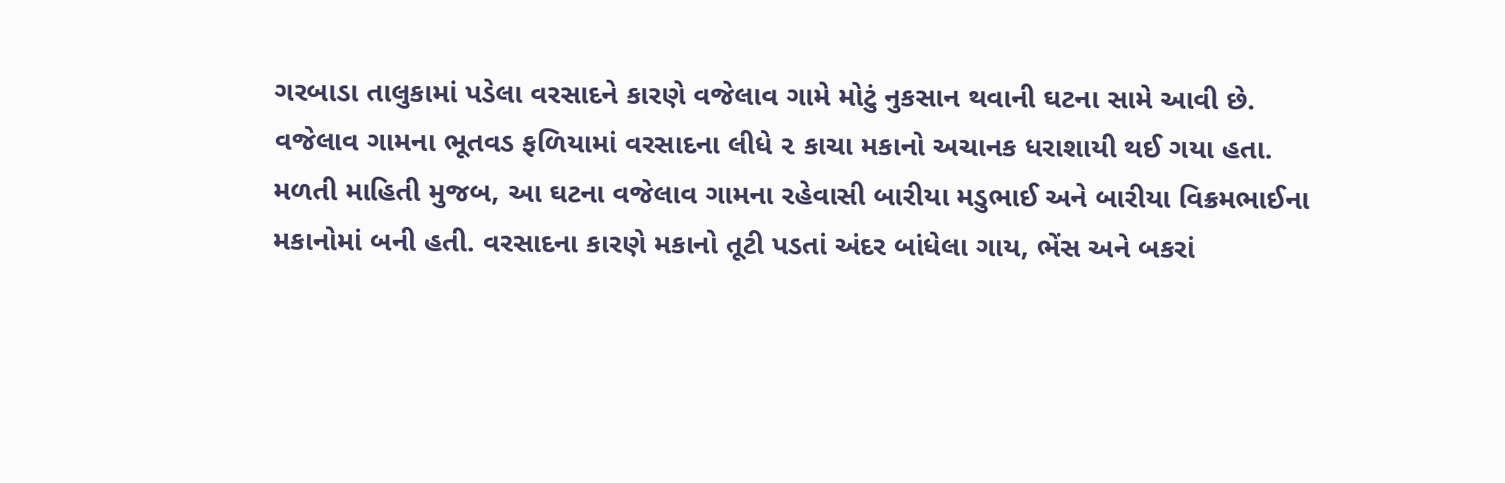ગરબાડા તાલુકામાં પડેલા વરસાદને કારણે વજેલાવ ગામે મોટું નુકસાન થવાની ઘટના સામે આવી છે. વજેલાવ ગામના ભૂતવડ ફળિયામાં વરસાદના લીધે ૨ કાચા મકાનો અચાનક ધરાશાયી થઈ ગયા હતા.
મળતી માહિતી મુજબ, આ ઘટના વજેલાવ ગામના રહેવાસી બારીયા મડુભાઈ અને બારીયા વિક્રમભાઈના મકાનોમાં બની હતી. વરસાદના કારણે મકાનો તૂટી પડતાં અંદર બાંધેલા ગાય, ભેંસ અને બકરાં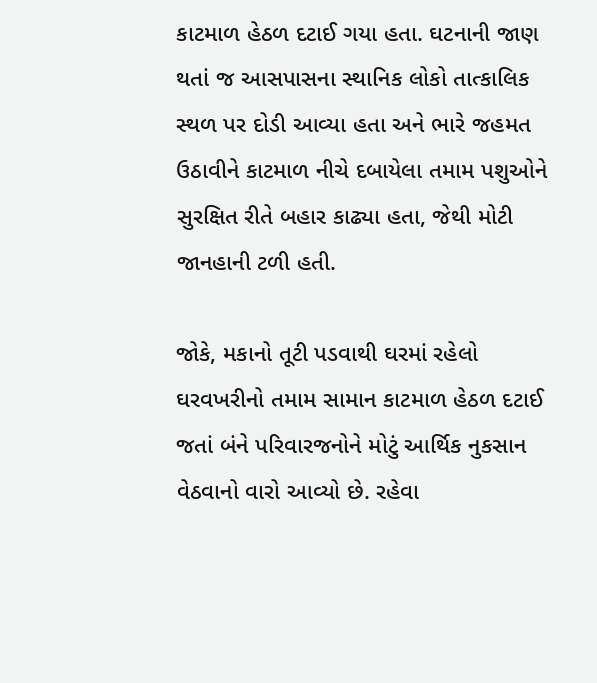કાટમાળ હેઠળ દટાઈ ગયા હતા. ઘટનાની જાણ થતાં જ આસપાસના સ્થાનિક લોકો તાત્કાલિક સ્થળ પર દોડી આવ્યા હતા અને ભારે જહમત ઉઠાવીને કાટમાળ નીચે દબાયેલા તમામ પશુઓને સુરક્ષિત રીતે બહાર કાઢ્યા હતા, જેથી મોટી જાનહાની ટળી હતી.

જોકે, મકાનો તૂટી પડવાથી ઘરમાં રહેલો ઘરવખરીનો તમામ સામાન કાટમાળ હેઠળ દટાઈ જતાં બંને પરિવારજનોને મોટું આર્થિક નુકસાન વેઠવાનો વારો આવ્યો છે. રહેવા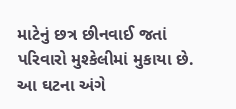માટેનું છત્ર છીનવાઈ જતાં પરિવારો મુશ્કેલીમાં મુકાયા છે.
આ ઘટના અંગે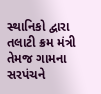સ્થાનિકો દ્વારા તલાટી ક્રમ મંત્રી તેમજ ગામના સરપંચને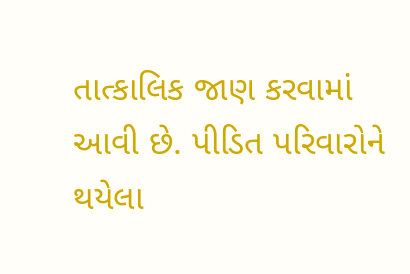તાત્કાલિક જાણ કરવામાં આવી છે. પીડિત પરિવારોને થયેલા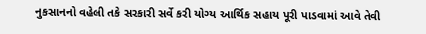નુકસાનનો વહેલી તકે સરકારી સર્વે કરી યોગ્ય આર્થિક સહાય પૂરી પાડવામાં આવે તેવી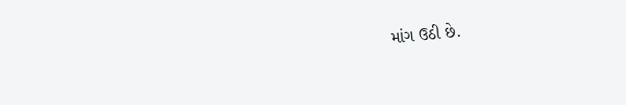માંગ ઉઠી છે.